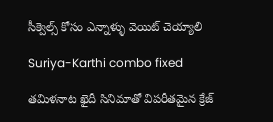సీక్వెల్స్ కోసం ఎన్నాళ్ళు వెయిట్ చెయ్యాలి

Suriya-Karthi combo fixed

తమిళనాట ఖైదీ సినిమాతో విపరీతమైన క్రేజ్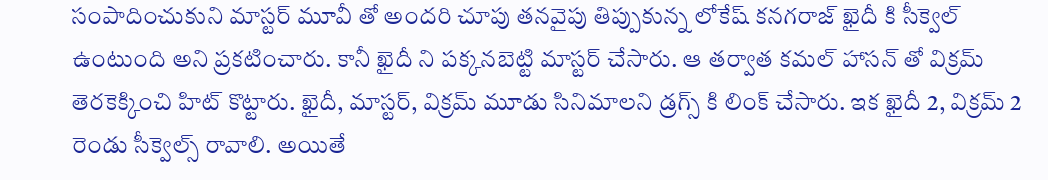సంపాదించుకుని మాస్టర్ మూవీ తో అందరి చూపు తనవైపు తిప్పుకున్న లోకేష్ కనగరాజ్ ఖైదీ కి సీక్వెల్ ఉంటుంది అని ప్రకటించారు. కానీ ఖైదీ ని పక్కనబెట్టి మాస్టర్ చేసారు. ఆ తర్వాత కమల్ హాసన్ తో విక్రమ్ తెరకెక్కించి హిట్ కొట్టారు. ఖైదీ, మాస్టర్, విక్రమ్ మూడు సినిమాలని డ్రగ్స్ కి లింక్ చేసారు. ఇక ఖైదీ 2, విక్రమ్ 2 రెండు సీక్వెల్స్ రావాలి. అయితే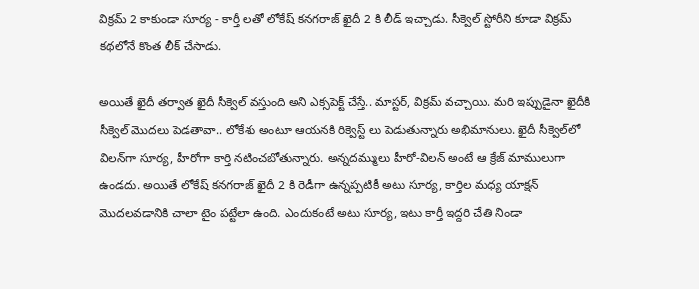విక్రమ్ 2 కాకుండా సూర్య - కార్తీ లతో లోకేష్ కనగరాజ్ ఖైదీ 2 కి లీడ్ ఇచ్చాడు. సీక్వెల్ స్టోరీని కూడా విక్రమ్ కథలోనే కొంత లీక్ చేసాడు.

అయితే ఖైదీ తర్వాత ఖైదీ సీక్వెల్ వస్తుంది అని ఎక్సపెక్ట్ చేస్తే.. మాస్టర్, విక్రమ్ వచ్చాయి. మరి ఇప్పుడైనా ఖైదీకి సీక్వెల్ మొదలు పెడతావా.. లోకేశు అంటూ ఆయనకి రిక్వెస్ట్ లు పెడుతున్నారు అభిమానులు. ఖైదీ సీక్వెల్‌లో విలన్‌గా సూర్య, హీరోగా కార్తి నటించబోతున్నారు. అన్నదమ్ములు హీరో-విలన్ అంటే ఆ క్రేజ్ మాములుగా ఉండదు. అయితే లోకేష్ కనగరాజ్ ఖైదీ 2 కి రెడీగా ఉన్నప్పటికీ అటు సూర్య, కార్తిల మధ్య యాక్షన్ మొదలవడానికి చాలా టైం పట్టేలా ఉంది. ఎందుకంటే అటు సూర్య, ఇటు కార్తీ ఇద్దరి చేతి నిండా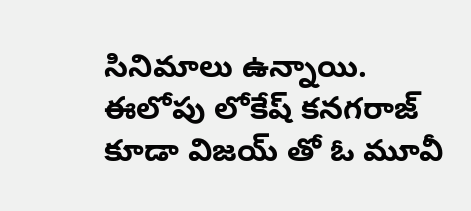సినిమాలు ఉన్నాయి. ఈలోపు లోకేష్ కనగరాజ్ కూడా విజయ్ తో ఓ మూవీ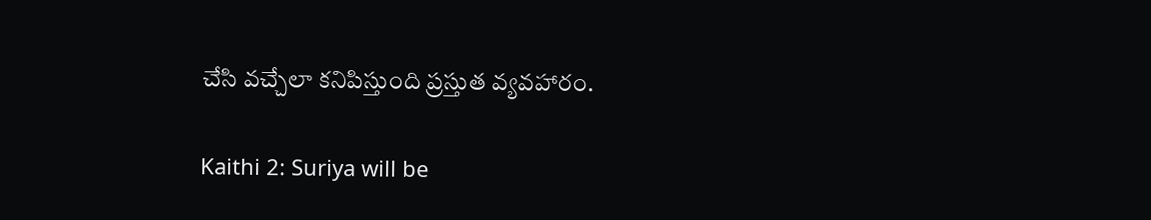చేసి వచ్చేలా కనిపిస్తుంది ప్రస్తుత వ్యవహారం.

Kaithi 2: Suriya will be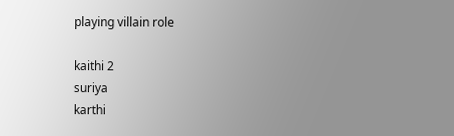playing villain role

kaithi 2
suriya
karthi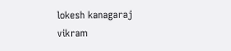lokesh kanagaraj
vikram